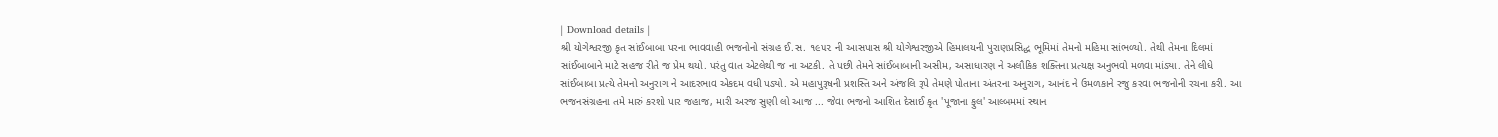| Download details |
શ્રી યોગેશ્વરજી કૃત સાંઈબાબા પરના ભાવવાહી ભજનોનો સંગ્રહ ઈ.સ. ૧૯૫૨ ની આસપાસ શ્રી યોગેશ્વરજીએ હિમાલયની પુરાણપ્રસિદ્ધ ભૂમિમાં તેમનો મહિમા સાંભળ્યો. તેથી તેમના દિલમાં સાંઈબાબાને માટે સહજ રીતે જ પ્રેમ થયો. પરંતુ વાત એટલેથી જ ના અટકી. તે પછી તેમને સાંઈબાબાની અસીમ, અસાધારણ ને અલૌકિક શક્તિના પ્રત્યક્ષ અનુભવો મળવા માંડ્યા. તેને લીધે સાંઈબાબા પ્રત્યે તેમનો અનુરાગ ને આદરભાવ એકદમ વધી પડ્યો. એ મહાપુરૂષની પ્રશસ્તિ અને અંજલિ રૂપે તેમણે પોતાના અંતરના અનુરાગ, આનંદ ને ઉમળકાને રજુ કરવા ભજનોની રચના કરી. આ ભજનસંગ્રહના તમે મારું કરશો પાર જહાજ, મારી અરજ સુણી લો આજ ... જેવા ભજનો આશિત દેસાઈ કૃત 'પૂજાના ફુલ' આલ્બમમાં સ્થાન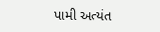પામી અત્યંત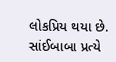લોકપ્રિય થયા છે. સાંઈબાબા પ્રત્યે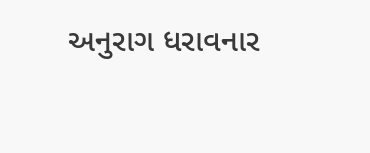અનુરાગ ધરાવનાર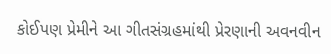કોઈપણ પ્રેમીને આ ગીતસંગ્રહમાંથી પ્રેરણાની અવનવીન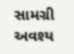સામગ્રી અવશ્ય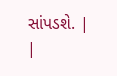સાંપડશે. |
|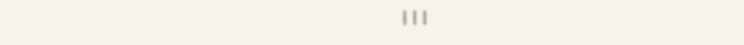|||